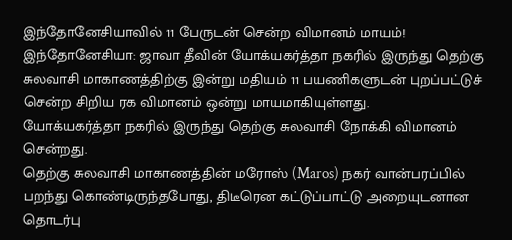இந்தோனேசியாவில் 11 பேருடன் சென்ற விமானம் மாயம்!
இந்தோனேசியா: ஜாவா தீவின் யோக்யகர்த்தா நகரில் இருந்து தெற்கு சுலவாசி மாகாணத்திற்கு இன்று மதியம் 11 பயணிகளுடன் புறப்பட்டுச் சென்ற சிறிய ரக விமானம் ஒன்று மாயமாகியுள்ளது.
யோக்யகர்த்தா நகரில் இருந்து தெற்கு சுலவாசி நோக்கி விமானம் சென்றது.
தெற்கு சுலவாசி மாகாணத்தின் மரோஸ் (Maros) நகர் வான்பரப்பில் பறந்து கொண்டிருந்தபோது, திடீரென கட்டுப்பாட்டு அறையுடனான தொடர்பு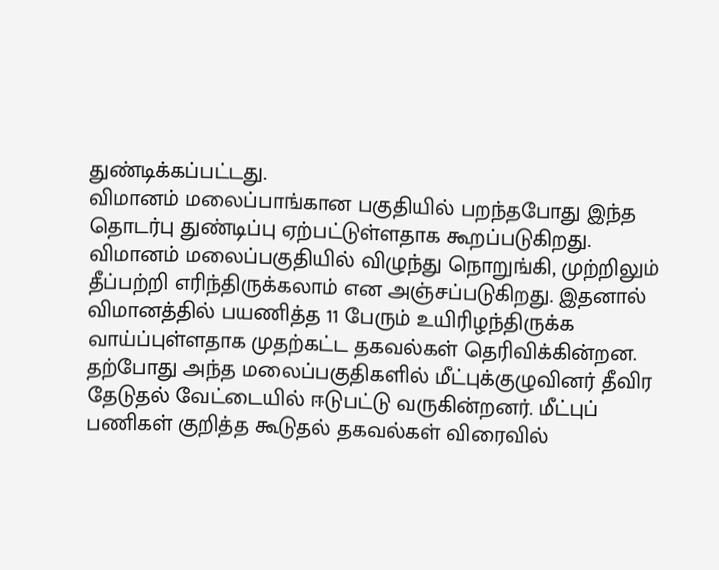துண்டிக்கப்பட்டது.
விமானம் மலைப்பாங்கான பகுதியில் பறந்தபோது இந்த தொடர்பு துண்டிப்பு ஏற்பட்டுள்ளதாக கூறப்படுகிறது.
விமானம் மலைப்பகுதியில் விழுந்து நொறுங்கி, முற்றிலும் தீப்பற்றி எரிந்திருக்கலாம் என அஞ்சப்படுகிறது. இதனால் விமானத்தில் பயணித்த 11 பேரும் உயிரிழந்திருக்க வாய்ப்புள்ளதாக முதற்கட்ட தகவல்கள் தெரிவிக்கின்றன.
தற்போது அந்த மலைப்பகுதிகளில் மீட்புக்குழுவினர் தீவிர தேடுதல் வேட்டையில் ஈடுபட்டு வருகின்றனர். மீட்புப் பணிகள் குறித்த கூடுதல் தகவல்கள் விரைவில்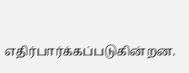எதிர்பார்க்கப்படுகின்றன.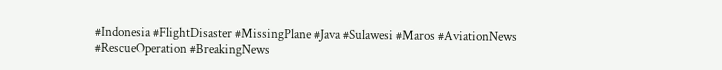#Indonesia #FlightDisaster #MissingPlane #Java #Sulawesi #Maros #AviationNews #RescueOperation #BreakingNews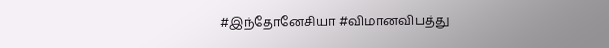#இந்தோனேசியா #விமானவிபத்து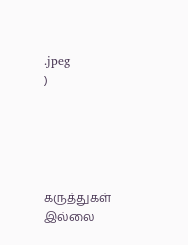.jpeg
)





கருத்துகள் இல்லை